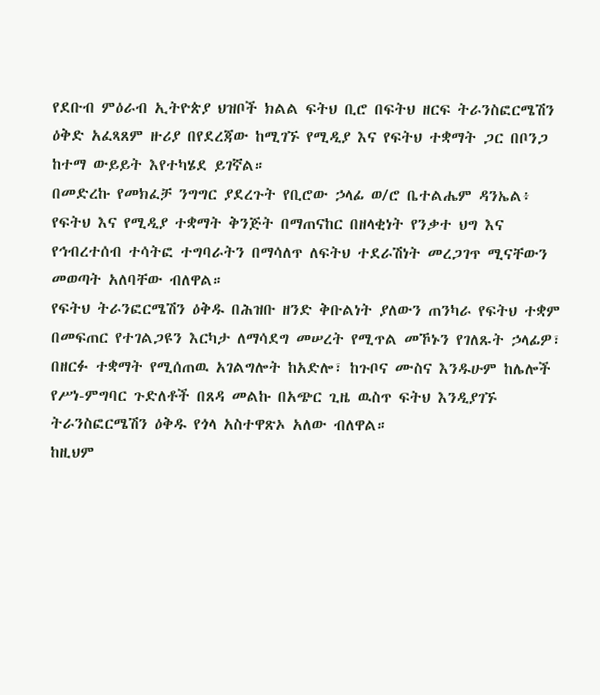የደቡብ ምዕራብ ኢትዮጵያ ህዝቦች ክልል ፍትህ ቢሮ በፍትህ ዘርፍ ትራንስፎርሜሽን ዕቅድ አፈጻጸም ዙሪያ በየደረጃው ከሚገኙ የሚዲያ እና የፍትህ ተቋማት ጋር በቦንጋ ከተማ ውይይት እየተካሄደ ይገኛል።
በመድረኩ የመክፈቻ ንግግር ያደረጉት የቢሮው ኃላፊ ወ/ሮ ቤተልሔም ዳንኤል፥ የፍትህ እና የሚዲያ ተቋማት ቅንጅት በማጠናከር በዘላቂነት የንቃተ ህግ እና የኅብረተሰብ ተሳትፎ ተግባራትን በማሳለጥ ለፍትህ ተደራሽነት መረጋገጥ ሚናቸውን መወጣት አለባቸው ብለዋል።
የፍትህ ትራንፎርሜሽን ዕቅዱ በሕዝቡ ዘንድ ቅቡልነት ያለውን ጠንካራ የፍትህ ተቋም በመፍጠር የተገልጋዩን እርካታ ለማሳደግ መሠረት የሚጥል መኾኑን የገለጹት ኃላፊዎ፣
በዘርፉ ተቋማት የሚሰጠዉ አገልግሎት ከአድሎ፣ ከጉቦና ሙስና እንዱሁም ከሌሎች የሥነ-ምግባር ጉድለቶች በጸዳ መልኩ በአጭር ጊዜ ዉስጥ ፍትህ እንዲያገኙ ትራንስፎርሜሽን ዕቅዱ የጎላ አስተዋጽኦ አለው ብለዋል።
ከዚህም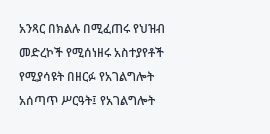አንጻር በክልሉ በሚፈጠሩ የህዝብ መድረኮች የሚሰነዘሩ አስተያየቶች የሚያሳዩት በዘርፉ የአገልግሎት አሰጣጥ ሥርዓት፤ የአገልግሎት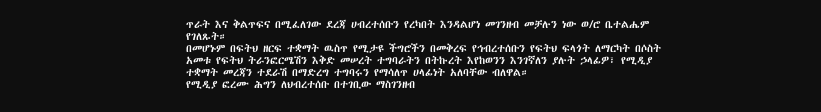ጥራት እና ቅልጥፍና በሚፈለገው ደረጃ ሀብረተሰቡን የረካበት እንዳልሆነ መገንዘብ መቻሉን ነው ወ/ሮ ቤተልሔም የገለጹት።
በመሆኑም በፍትህ ዘርፍ ተቋማት ዉስጥ የሚታዩ ችግሮችን በመቅረፍ የኅብረተሰቡን የፍትህ ፍላጎት ለማርካት በሶስት አመቱ የፍትህ ትራንፎርሜሽን እቅድ መሠረት ተግባራትን በትኩረት እየከወንን እንገኛለን ያሉት ኃላፊዎ፣ የሚዲያ ተቋማት መረጃን ተደራሽ በማድረግ ተግባሩን የማሳለጥ ሀላፊነት አለባቸው ብለዋል።
የሚዲያ ፎረሙ ሕግን ለህብረተሰቡ በተገቢው ማስገንዘብ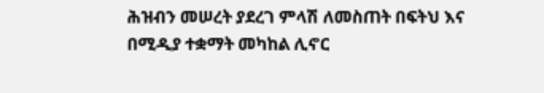ሕዝብን መሠረት ያደረገ ምላሽ ለመስጠት በፍትህ እና በሚዲያ ተቋማት መካከል ሊኖር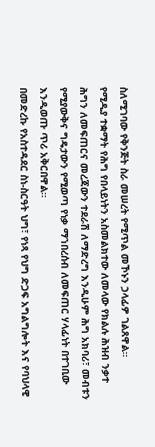ስለሚገባው የቅንጅት ስራ መሠረት የሚጥል መኾኑን ኃላፊዎ ገልጸዋል።
የሚዲያ ተቋማት የሕግ የበላይነትን አስመልክተው ለመላው የክልሉ ሕዝብ ንቃተ ሕግን ለመፍጠርና መረጃውን ተደራሽ ለማድረግ እንዲሁም ሕግ አክባሪ፣ መብቱን የሚያውቅና ግዴታውን የሚወጣ የነቃ ማኀበረሰብ ለመፍጠር ሃላፊነት በተገቢው እንዲወጡ ጥሪ አቅርበዋል።
በመድረኩ የአስተዳደር ስነ-ስርዓት ህግ፣ የነጻ የህግ ድጋፍ አግልግሎት እና የባህላዊ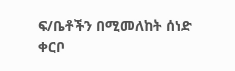ፍ/ቤቶችን በሚመለከት ሰነድ ቀርቦ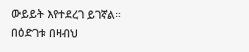ውይይት እየተደረገ ይገኛል።
በዕድገቱ በዛብህ